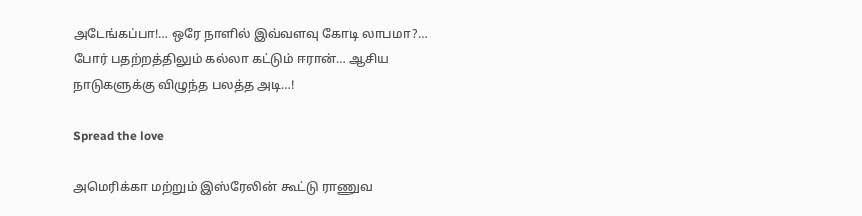அடேங்கப்பா!… ஒரே நாளில் இவ்வளவு கோடி லாபமா?… போர் பதற்றத்திலும் கல்லா கட்டும் ஈரான்… ஆசிய நாடுகளுக்கு விழுந்த பலத்த அடி…!

Spread the love

அமெரிக்கா மற்றும் இஸ்ரேலின் கூட்டு ராணுவ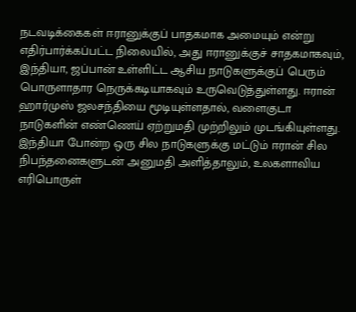நடவடிக்கைகள் ஈரானுக்குப் பாதகமாக அமையும் என்று எதிர்பார்க்கப்பட்ட நிலையில், அது ஈரானுக்குச் சாதகமாகவும், இந்தியா, ஜப்பான் உள்ளிட்ட ஆசிய நாடுகளுக்குப் பெரும் பொருளாதார நெருக்கடியாகவும் உருவெடுத்துள்ளது. ஈரான் ஹார்முஸ் ஜலசந்தியை மூடியுள்ளதால், வளைகுடா நாடுகளின் எண்ணெய் ஏற்றுமதி முற்றிலும் முடங்கியுள்ளது. இந்தியா போன்ற ஒரு சில நாடுகளுக்கு மட்டும் ஈரான் சில நிபந்தனைகளுடன் அனுமதி அளித்தாலும், உலகளாவிய எரிபொருள்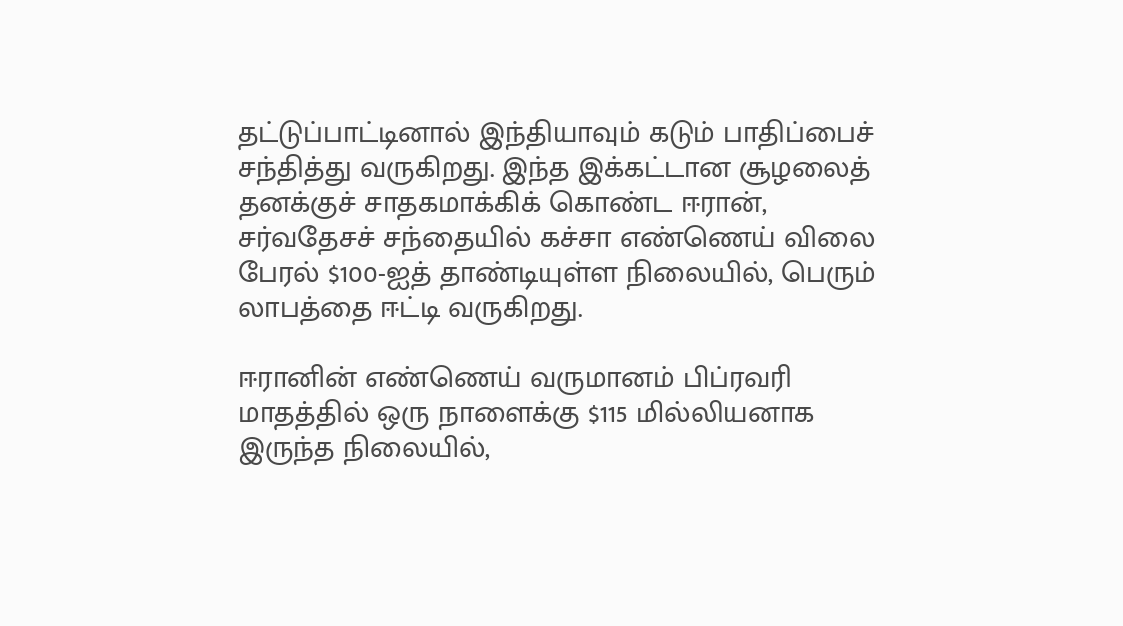தட்டுப்பாட்டினால் இந்தியாவும் கடும் பாதிப்பைச் சந்தித்து வருகிறது. இந்த இக்கட்டான சூழலைத் தனக்குச் சாதகமாக்கிக் கொண்ட ஈரான், சர்வதேசச் சந்தையில் கச்சா எண்ணெய் விலை பேரல் $100-ஐத் தாண்டியுள்ள நிலையில், பெரும் லாபத்தை ஈட்டி வருகிறது.

ஈரானின் எண்ணெய் வருமானம் பிப்ரவரி மாதத்தில் ஒரு நாளைக்கு $115 மில்லியனாக இருந்த நிலையில்,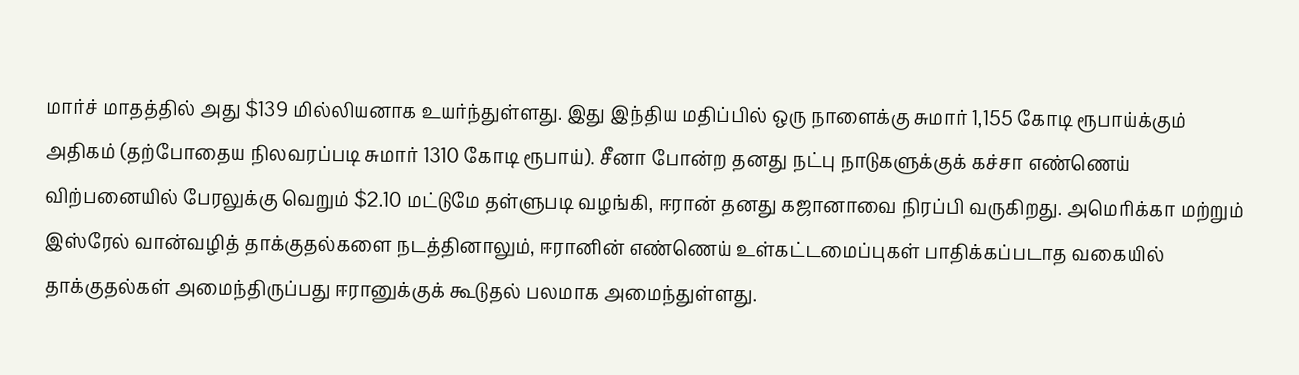மார்ச் மாதத்தில் அது $139 மில்லியனாக உயர்ந்துள்ளது. இது இந்திய மதிப்பில் ஒரு நாளைக்கு சுமார் 1,155 கோடி ரூபாய்க்கும் அதிகம் (தற்போதைய நிலவரப்படி சுமார் 1310 கோடி ரூபாய்). சீனா போன்ற தனது நட்பு நாடுகளுக்குக் கச்சா எண்ணெய் விற்பனையில் பேரலுக்கு வெறும் $2.10 மட்டுமே தள்ளுபடி வழங்கி, ஈரான் தனது கஜானாவை நிரப்பி வருகிறது. அமெரிக்கா மற்றும் இஸ்ரேல் வான்வழித் தாக்குதல்களை நடத்தினாலும், ஈரானின் எண்ணெய் உள்கட்டமைப்புகள் பாதிக்கப்படாத வகையில் தாக்குதல்கள் அமைந்திருப்பது ஈரானுக்குக் கூடுதல் பலமாக அமைந்துள்ளது.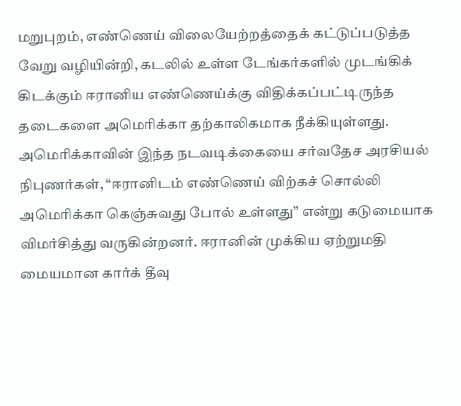மறுபுறம், எண்ணெய் விலையேற்றத்தைக் கட்டுப்படுத்த வேறு வழியின்றி, கடலில் உள்ள டேங்கர்களில் முடங்கிக் கிடக்கும் ஈரானிய எண்ணெய்க்கு விதிக்கப்பட்டிருந்த தடைகளை அமெரிக்கா தற்காலிகமாக நீக்கியுள்ளது. அமெரிக்காவின் இந்த நடவடிக்கையை சர்வதேச அரசியல் நிபுணர்கள், “ஈரானிடம் எண்ணெய் விற்கச் சொல்லி அமெரிக்கா கெஞ்சுவது போல் உள்ளது” என்று கடுமையாக விமர்சித்து வருகின்றனர். ஈரானின் முக்கிய ஏற்றுமதி மையமான கார்க் தீவு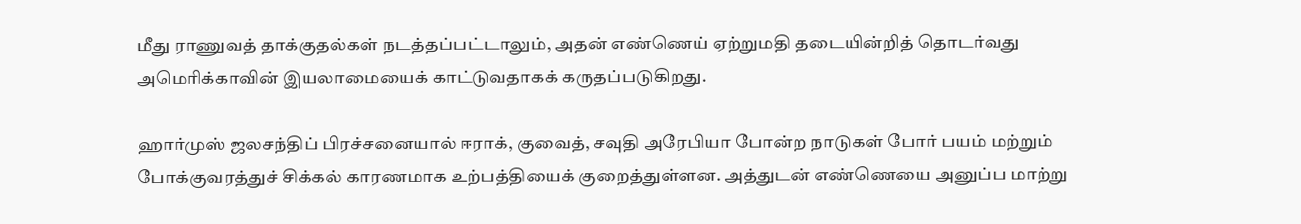மீது ராணுவத் தாக்குதல்கள் நடத்தப்பட்டாலும், அதன் எண்ணெய் ஏற்றுமதி தடையின்றித் தொடர்வது அமெரிக்காவின் இயலாமையைக் காட்டுவதாகக் கருதப்படுகிறது.

ஹார்முஸ் ஜலசந்திப் பிரச்சனையால் ஈராக், குவைத், சவுதி அரேபியா போன்ற நாடுகள் போர் பயம் மற்றும் போக்குவரத்துச் சிக்கல் காரணமாக உற்பத்தியைக் குறைத்துள்ளன. அத்துடன் எண்ணெயை அனுப்ப மாற்று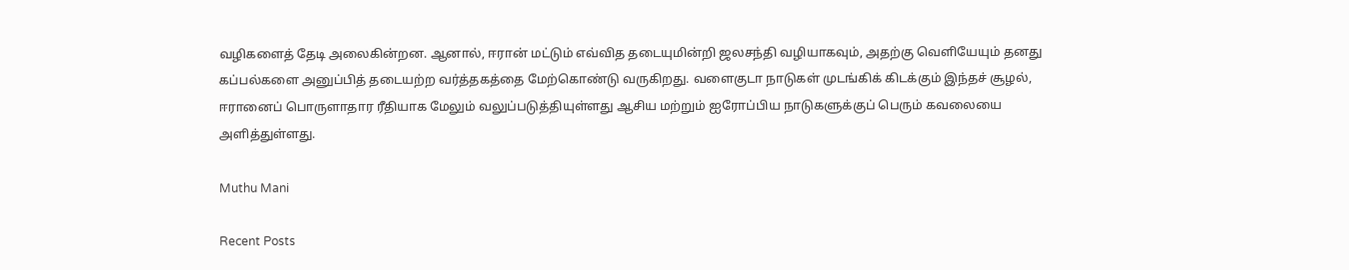வழிகளைத் தேடி அலைகின்றன. ஆனால், ஈரான் மட்டும் எவ்வித தடையுமின்றி ஜலசந்தி வழியாகவும், அதற்கு வெளியேயும் தனது கப்பல்களை அனுப்பித் தடையற்ற வர்த்தகத்தை மேற்கொண்டு வருகிறது. வளைகுடா நாடுகள் முடங்கிக் கிடக்கும் இந்தச் சூழல், ஈரானைப் பொருளாதார ரீதியாக மேலும் வலுப்படுத்தியுள்ளது ஆசிய மற்றும் ஐரோப்பிய நாடுகளுக்குப் பெரும் கவலையை அளித்துள்ளது.

Muthu Mani

Recent Posts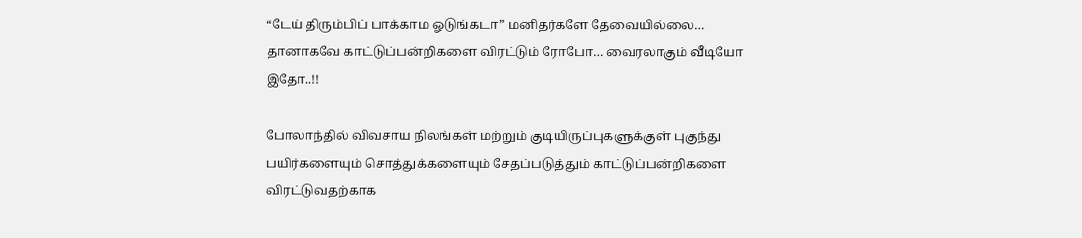“டேய் திரும்பிப் பாக்காம ஓடுங்கடா” மனிதர்களே தேவையில்லை… தானாகவே காட்டுப்பன்றிகளை விரட்டும் ரோபோ… வைரலாகும் வீடியோ இதோ..!!

போலாந்தில் விவசாய நிலங்கள் மற்றும் குடியிருப்புகளுக்குள் புகுந்து பயிர்களையும் சொத்துக்களையும் சேதப்படுத்தும் காட்டுப்பன்றிகளை விரட்டுவதற்காக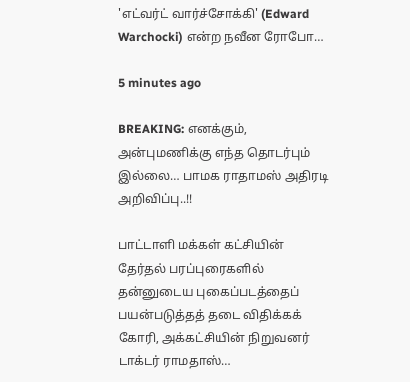'எட்வர்ட் வார்ச்சோக்கி' (Edward Warchocki) என்ற நவீன ரோபோ…

5 minutes ago

BREAKING: எனக்கும், அன்புமணிக்கு எந்த தொடர்பும் இல்லை… பாமக ராதாமஸ் அதிரடி அறிவிப்பு..!!

பாட்டாளி மக்கள் கட்சியின் தேர்தல் பரப்புரைகளில் தன்னுடைய புகைப்படத்தைப் பயன்படுத்தத் தடை விதிக்கக் கோரி, அக்கட்சியின் நிறுவனர் டாக்டர் ராமதாஸ்…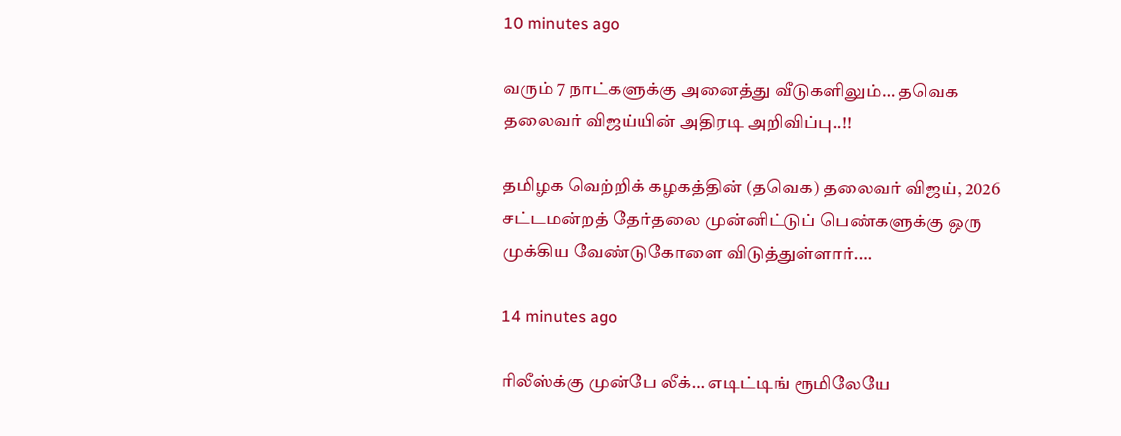10 minutes ago

வரும் 7 நாட்களுக்கு அனைத்து வீடுகளிலும்… தவெக தலைவர் விஜய்யின் அதிரடி அறிவிப்பு..!!

தமிழக வெற்றிக் கழகத்தின் (தவெக) தலைவர் விஜய், 2026 சட்டமன்றத் தேர்தலை முன்னிட்டுப் பெண்களுக்கு ஒரு முக்கிய வேண்டுகோளை விடுத்துள்ளார்.…

14 minutes ago

ரிலீஸ்க்கு முன்பே லீக்… எடிட்டிங் ரூமிலேயே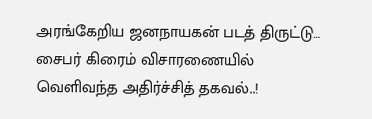அரங்கேறிய ஜனநாயகன் படத் திருட்டு… சைபர் கிரைம் விசாரணையில் வெளிவந்த அதிர்ச்சித் தகவல்..!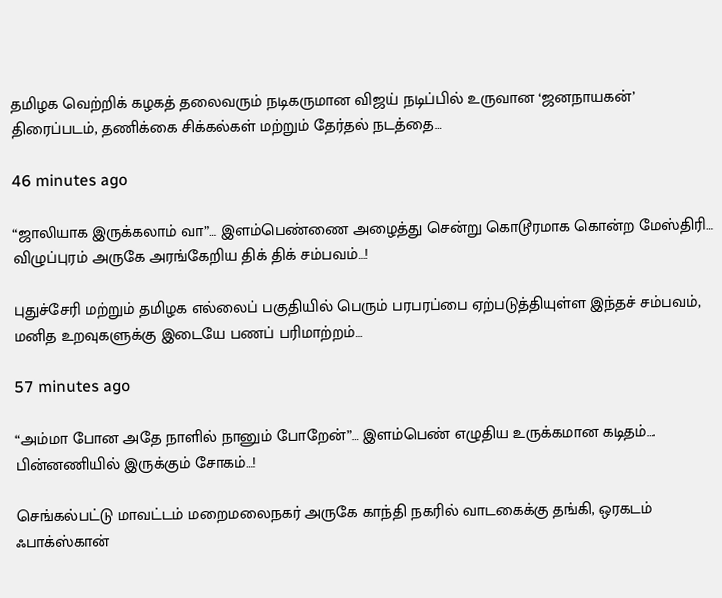தமிழக வெற்றிக் கழகத் தலைவரும் நடிகருமான விஜய் நடிப்பில் உருவான ‘ஜனநாயகன்’ திரைப்படம், தணிக்கை சிக்கல்கள் மற்றும் தேர்தல் நடத்தை…

46 minutes ago

“ஜாலியாக இருக்கலாம் வா”… இளம்பெண்ணை அழைத்து சென்று கொடூரமாக கொன்ற மேஸ்திரி… விழுப்புரம் அருகே அரங்கேறிய திக் திக் சம்பவம்…!

புதுச்சேரி மற்றும் தமிழக எல்லைப் பகுதியில் பெரும் பரபரப்பை ஏற்படுத்தியுள்ள இந்தச் சம்பவம், மனித உறவுகளுக்கு இடையே பணப் பரிமாற்றம்…

57 minutes ago

“அம்மா போன அதே நாளில் நானும் போறேன்”… இளம்பெண் எழுதிய உருக்கமான கடிதம்…. பின்னணியில் இருக்கும் சோகம்…!

செங்கல்பட்டு மாவட்டம் மறைமலைநகர் அருகே காந்தி நகரில் வாடகைக்கு தங்கி, ஒரகடம் ஃபாக்ஸ்கான்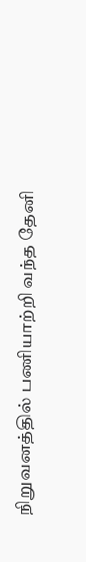நிறுவனத்தில் பணியாற்றி வந்த தேனி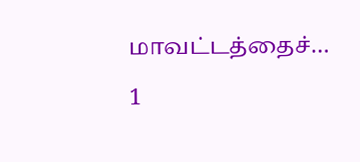மாவட்டத்தைச்…

1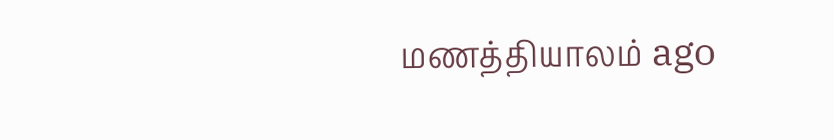மணத்தியாலம் ago